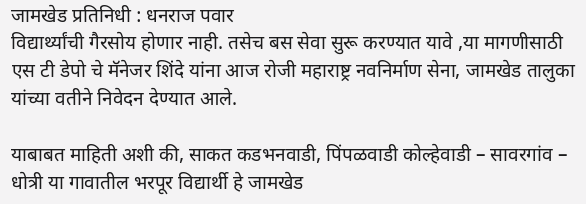जामखेड प्रतिनिधी : धनराज पवार
विद्यार्थ्यांची गैरसोय होणार नाही. तसेच बस सेवा सुरू करण्यात यावे ,या मागणीसाठी एस टी डेपो चे मॅनेजर शिंदे यांना आज रोजी महाराष्ट्र नवनिर्माण सेना, जामखेड तालुका यांच्या वतीने निवेदन देण्यात आले.

याबाबत माहिती अशी की, साकत कडभनवाडी, पिंपळवाडी कोल्हेवाडी – सावरगांव – धोत्री या गावातील भरपूर विद्यार्थी हे जामखेड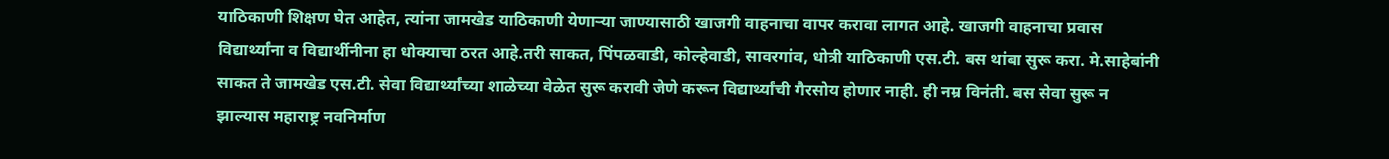याठिकाणी शिक्षण घेत आहेत, त्यांना जामखेड याठिकाणी येणाऱ्या जाण्यासाठी खाजगी वाहनाचा वापर करावा लागत आहे. खाजगी वाहनाचा प्रवास विद्यार्थ्यांना व विद्यार्थीनीना हा धोक्याचा ठरत आहे.तरी साकत, पिंपळवाडी, कोल्हेवाडी, सावरगांव, धोत्री याठिकाणी एस.टी. बस थांबा सुरू करा. मे.साहेबांनी साकत ते जामखेड एस.टी. सेवा विद्यार्थ्यांच्या शाळेच्या वेळेत सुरू करावी जेणे करून विद्यार्थ्यांची गैरसोय होणार नाही. ही नम्र विनंती. बस सेवा सुरू न झाल्यास महाराष्ट्र नवनिर्माण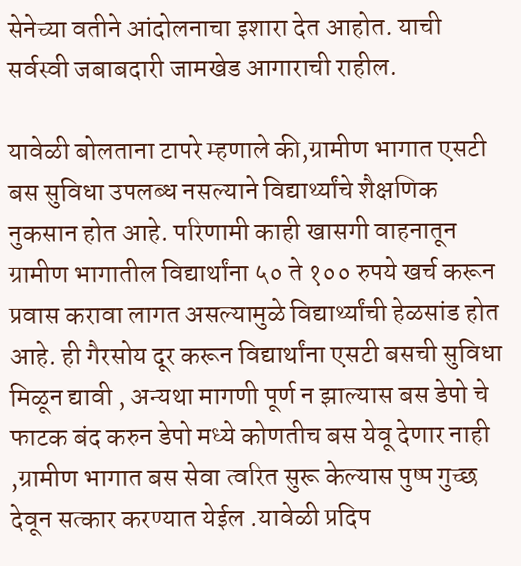सेनेच्या वतीने आंदोलनाचा इशारा देत आहोत. याची सर्वस्वी जबाबदारी जामखेड आगाराची राहील.

यावेळी बोलताना टापरे म्हणाले की,ग्रामीण भागात एसटी बस सुविधा उपलब्ध नसल्याने विद्यार्थ्यांचे शैक्षणिक नुकसान होत आहे. परिणामी काही खासगी वाहनातून ग्रामीण भागातील विद्यार्थांना ५० ते १०० रुपये खर्च करून प्रवास करावा लागत असल्यामुळे विद्यार्थ्यांची हेळसांड होत आहे. ही गैरसोय दूर करून विद्यार्थांना एसटी बसची सुविधा मिळून द्यावी , अन्यथा मागणी पूर्ण न झाल्यास बस डेपो चे फाटक बंद करुन डेपो मध्ये कोणतीच बस येवू देणार नाही ,ग्रामीण भागात बस सेवा त्वरित सुरू केल्यास पुष्प गुच्छ देवून सत्कार करण्यात येईल .यावेळी प्रदिप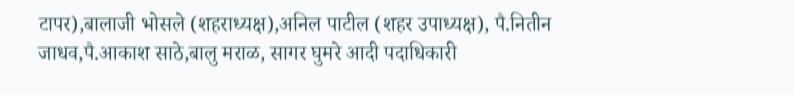टापर),बालाजी भोसले (शहराध्यक्ष),अनिल पाटील (शहर उपाध्यक्ष), पै.नितीन जाधव,पै.आकाश साठे,बालु मराळ, सागर घुमरे आदी पदाधिकारी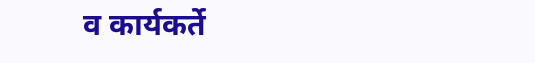व कार्यकर्ते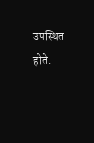उपस्थित होते.